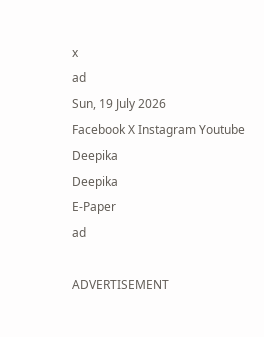x
ad
Sun, 19 July 2026
Facebook X Instagram Youtube
Deepika
Deepika
E-Paper
ad

ADVERTISEMENT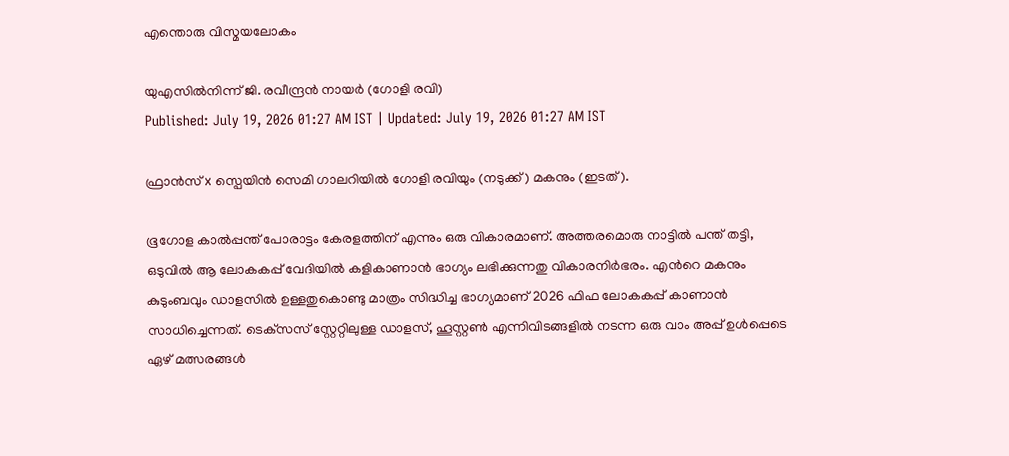എന്തൊരു വിസ്മയലോകം

യുഎസില്‍നിന്ന് ജി. രവീന്ദ്രന്‍ നായര്‍ (ഗോളി രവി)
Published: July 19, 2026 01:27 AM IST | Updated: July 19, 2026 01:27 AM IST

ഫ്രാൻസ് x സ്പെയിൻ സെമി ഗാലറിയിൽ ഗോളി രവിയും (നടുക്ക്) മകനും (ഇടത്).

ഭൂഗോള കാല്‍പ്പന്ത് പോരാട്ടം കേരളത്തിന് എന്നും ഒരു വികാരമാണ്. അത്തരമൊരു നാട്ടില്‍ പന്ത് തട്ടി, ഒടുവില്‍ ആ ലോകകപ്പ് വേദിയില്‍ കളികാണാന്‍ ഭാഗ്യം ലഭിക്കുന്നതു വികാരനിര്‍ഭരം. എന്‍റെ മകനും കുടുംബവും ഡാളസില്‍ ഉള്ളതുകൊണ്ടു മാത്രം സിദ്ധിച്ച ഭാഗ്യമാണ് 2026 ഫിഫ ലോകകപ്പ് കാണാന്‍ സാധിച്ചെന്നത്. ടെക്‌സസ് സ്റ്റേറ്റിലുള്ള ഡാളസ്, ഹൂസ്റ്റണ്‍ എന്നിവിടങ്ങളില്‍ നടന്ന ഒരു വാം അപ്പ് ഉള്‍പ്പെടെ ഏഴ് മത്സരങ്ങള്‍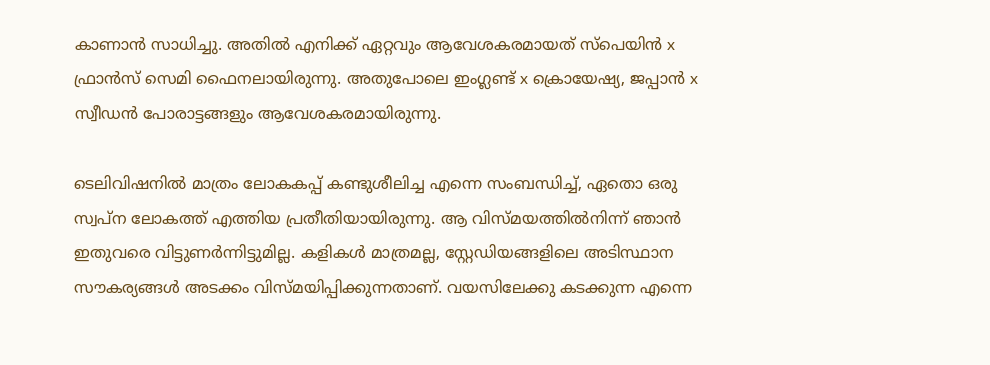കാണാന്‍ സാധിച്ചു. അതില്‍ എനിക്ക് ഏറ്റവും ആവേശകരമായത് സ്‌പെയിന്‍ x ഫ്രാന്‍സ് സെമി ഫൈനലായിരുന്നു. അതുപോലെ ഇംഗ്ലണ്ട് x ക്രൊയേഷ്യ, ജപ്പാന്‍ x സ്വീഡന്‍ പോരാട്ടങ്ങളും ആവേശകരമായിരുന്നു.

ടെലിവിഷനില്‍ മാത്രം ലോകകപ്പ് കണ്ടുശീലിച്ച എന്നെ സംബന്ധിച്ച്, ഏതൊ ഒരു സ്വപ്ന ലോകത്ത് എത്തിയ പ്രതീതിയായിരുന്നു. ആ വിസ്മയത്തില്‍നിന്ന് ഞാന്‍ ഇതുവരെ വിട്ടുണര്‍ന്നിട്ടുമില്ല. കളികള്‍ മാത്രമല്ല, സ്റ്റേഡിയങ്ങളിലെ അടിസ്ഥാന സൗകര്യങ്ങള്‍ അടക്കം വിസ്മയിപ്പിക്കുന്നതാണ്. വയസിലേക്കു കടക്കുന്ന എന്നെ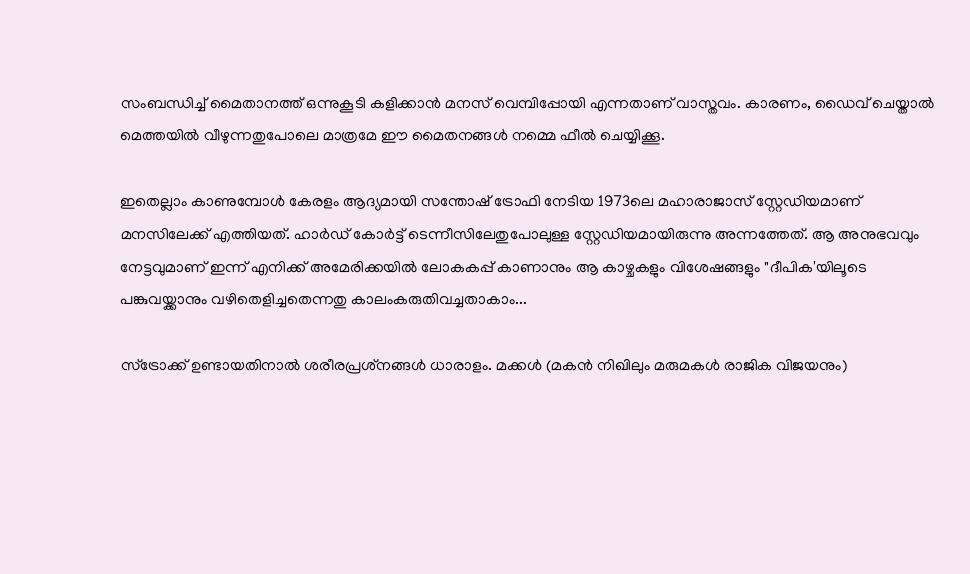സംബന്ധിച്ച് മൈതാനത്ത് ഒന്നുകൂടി കളിക്കാന്‍ മനസ് വെമ്പിപ്പോയി എന്നതാണ് വാസ്തവം. കാരണം, ഡൈവ് ചെയ്താല്‍ മെത്തയില്‍ വീഴുന്നതുപോലെ മാത്രമേ ഈ മൈതനങ്ങള്‍ നമ്മെ ഫീല്‍ ചെയ്യിക്കൂ.

ഇതെല്ലാം കാണുമ്പോള്‍ കേരളം ആദ്യമായി സന്തോഷ് ട്രോഫി നേടിയ 1973ലെ മഹാരാജാസ് സ്റ്റേഡിയമാണ് മനസിലേക്ക് എത്തിയത്. ഹാര്‍ഡ് കോര്‍ട്ട് ടെന്നീസിലേതുപോലുള്ള സ്റ്റേഡിയമായിരുന്നു അന്നത്തേത്. ആ അനുഭവവും നേട്ടവുമാണ് ഇന്ന് എനിക്ക് അമേരിക്കയില്‍ ലോകകപ്പ് കാണാനും ആ കാഴ്ചകളും വിശേഷങ്ങളും "ദീപിക'യിലൂടെ പങ്കുവയ്ക്കാനും വഴിതെളിച്ചതെന്നതു കാലംകരുതിവച്ചതാകാം...

സ്‌ട്രോക്ക് ഉണ്ടായതിനാല്‍ ശരീരപ്രശ്‌നങ്ങള്‍ ധാരാളം. മക്കള്‍ (മകന്‍ നിഖിലും മരുമകള്‍ രാജിക വിജയനും)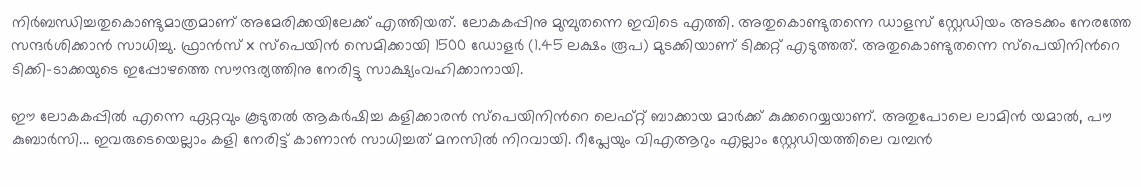നിര്‍ബന്ധിച്ചതുകൊണ്ടുമാത്രമാണ് അമേരിക്കയിലേക്ക് എത്തിയത്. ലോകകപ്പിനു മുമ്പുതന്നെ ഇവിടെ എത്തി. അതുകൊണ്ടുതന്നെ ഡാളസ് സ്റ്റേഡിയം അടക്കം നേരത്തേ സന്ദര്‍ശിക്കാന്‍ സാധിച്ചു. ഫ്രാന്‍സ് x സ്‌പെയിന്‍ സെമിക്കായി 1500 ഡോളര്‍ (1.45 ലക്ഷം രൂപ) മുടക്കിയാണ് ടിക്കറ്റ് എടുത്തത്. അതുകൊണ്ടുതന്നെ സ്‌പെയിനിന്‍റെ ടിക്കി-ടാക്കയുടെ ഇപ്പോഴത്തെ സൗന്ദര്യത്തിനു നേരിട്ടു സാക്ഷ്യംവഹിക്കാനായി.

ഈ ലോകകപ്പില്‍ എന്നെ ഏറ്റവും കൂടുതല്‍ ആകര്‍ഷിച്ച കളിക്കാരന്‍ സ്‌പെയിനിന്‍റെ ലെഫ്റ്റ് ബാക്കായ മാര്‍ക്ക് കുക്കറെയ്യയാണ്. അതുപോലെ ലാമിന്‍ യമാല്‍, പൗ കുബാര്‍സി... ഇവരുടെയെല്ലാം കളി നേരിട്ട് കാണാന്‍ സാധിച്ചത് മനസില്‍ നിറവായി. റീപ്ലേയും വിഎആറും എല്ലാം സ്റ്റേഡിയത്തിലെ വമ്പന്‍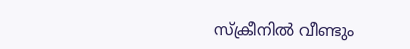സ്‌ക്രീനില്‍ വീണ്ടും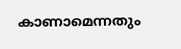കാണാമെന്നതും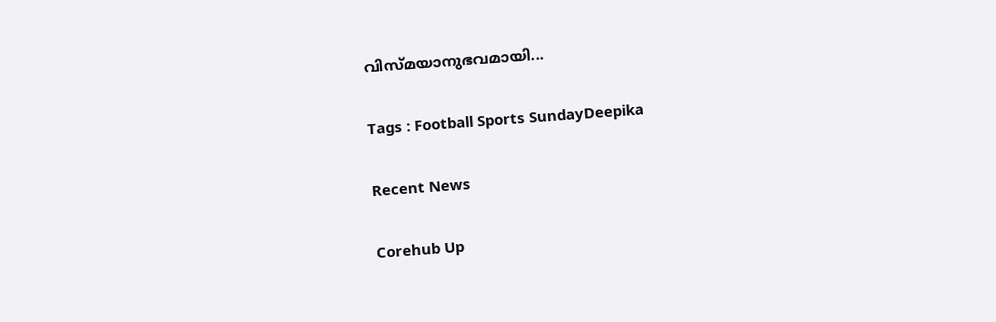വിസ്മയാനുഭവമായി...

Tags : Football Sports SundayDeepika

Recent News

Corehub Up